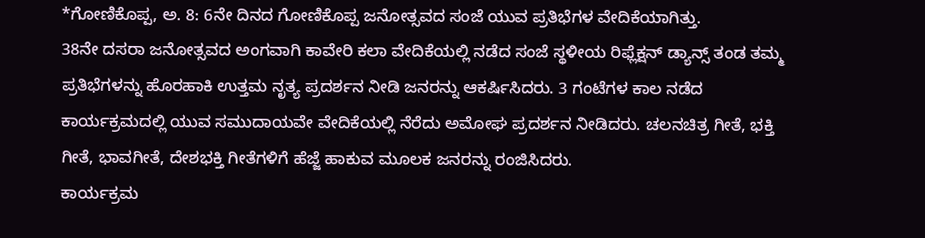*ಗೋಣಿಕೊಪ್ಪ, ಅ. 8: 6ನೇ ದಿನದ ಗೋಣಿಕೊಪ್ಪ ಜನೋತ್ಸವದ ಸಂಜೆ ಯುವ ಪ್ರತಿಭೆಗಳ ವೇದಿಕೆಯಾಗಿತ್ತು.
38ನೇ ದಸರಾ ಜನೋತ್ಸವದ ಅಂಗವಾಗಿ ಕಾವೇರಿ ಕಲಾ ವೇದಿಕೆಯಲ್ಲಿ ನಡೆದ ಸಂಜೆ ಸ್ಥಳೀಯ ರಿಫ್ಲೆಕ್ಷನ್ ಡ್ಯಾನ್ಸ್ ತಂಡ ತಮ್ಮ ಪ್ರತಿಭೆಗಳನ್ನು ಹೊರಹಾಕಿ ಉತ್ತಮ ನೃತ್ಯ ಪ್ರದರ್ಶನ ನೀಡಿ ಜನರನ್ನು ಆಕರ್ಷಿಸಿದರು. 3 ಗಂಟೆಗಳ ಕಾಲ ನಡೆದ ಕಾರ್ಯಕ್ರಮದಲ್ಲಿ ಯುವ ಸಮುದಾಯವೇ ವೇದಿಕೆಯಲ್ಲಿ ನೆರೆದು ಅಮೋಘ ಪ್ರದರ್ಶನ ನೀಡಿದರು. ಚಲನಚಿತ್ರ ಗೀತೆ, ಭಕ್ತಿ ಗೀತೆ, ಭಾವಗೀತೆ, ದೇಶಭಕ್ತಿ ಗೀತೆಗಳಿಗೆ ಹೆಜ್ಜೆ ಹಾಕುವ ಮೂಲಕ ಜನರನ್ನು ರಂಜಿಸಿದರು.
ಕಾರ್ಯಕ್ರಮ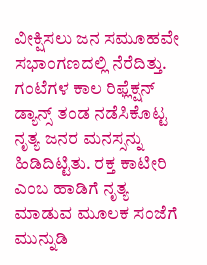ವೀಕ್ಷಿಸಲು ಜನ ಸಮೂಹವೇ ಸಭಾಂಗಣದಲ್ಲಿ ನೆರೆದಿತ್ತು. ಗಂಟೆಗಳ ಕಾಲ ರಿಫ್ಲೆಕ್ಷನ್ ಡ್ಯಾನ್ಸ್ ತಂಡ ನಡೆಸಿಕೊಟ್ಟ ನೃತ್ಯ ಜನರ ಮನಸ್ಸನ್ನು ಹಿಡಿದಿಟ್ಟಿತು. ರಕ್ತ ಕಾಟೀರಿ ಎಂಬ ಹಾಡಿಗೆ ನೃತ್ಯ ಮಾಡುವ ಮೂಲಕ ಸಂಜೆಗೆ ಮುನ್ನುಡಿ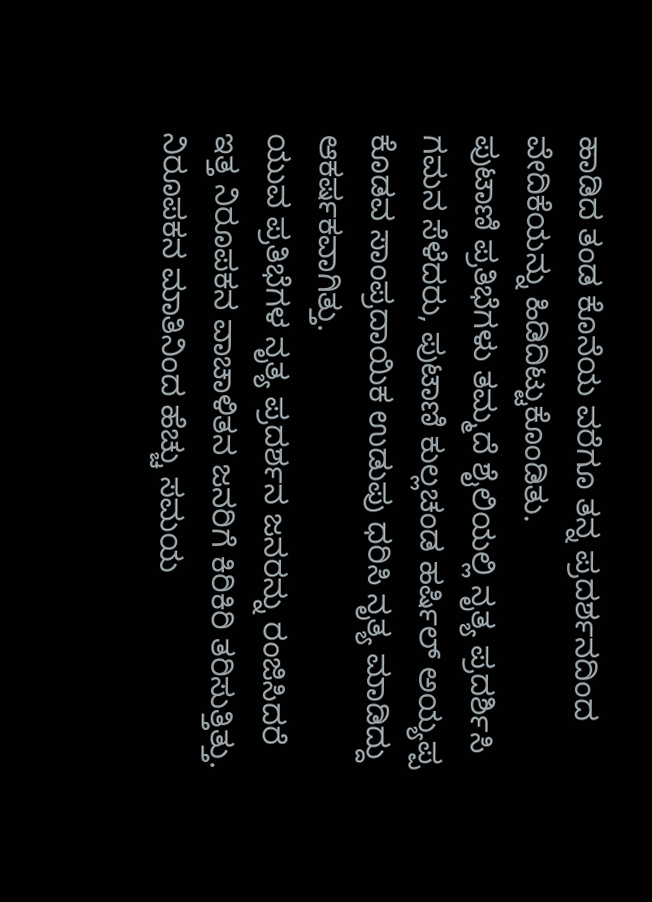ಹಾಡಿದ ತಂಡ ಕೊನೆಯ ವರೆಗೂ ತನ್ನ ಪ್ರದರ್ಶನದಿಂದ ವೇದಿಕೆಯನ್ನು ಹಿಡಿದಿಟ್ಟುಕೊಂಡಿತು.
ಪುಟಾಣಿ ಪ್ರತಿಭೆಗಳು ತಮ್ಮದೆ ಶೈಲಿಯಲ್ಲಿ ನೃತ್ಯ ಪ್ರದರ್ಶಿಸಿ ಗಮನ ಸೆಳೆದರು, ಪುಟಾಣಿ ಕುಲ್ಲಚಂಡ ಹರ್ಷಿಲ್ ಅಯ್ಯಪ್ಪ ಕೊಡವ ಸಾಂಪ್ರದಾಯಿಕ ಉಡುಪು ಧರಿಸಿ ನೃತ್ಯ ಮಾಡಿದ್ದು ಆಕರ್ಷಕವಾಗಿತ್ತು.
ಯುವ ಪ್ರತಿಭೆಗಳ ನೃತ್ಯ ಪ್ರದರ್ಶನ ಜನರನ್ನು ರಂಜಿಸಿದರೆ ಇತ್ತ ನಿರೂಪಕನ ವಾಚಾಳಿತನ ಜನರಿಗೆ ಕಿರಿಕಿರಿ ತರಿಸುತ್ತಿತ್ತು. ನಿರೂಪಕನ ಮಾತಿನಿಂದ ಹೆಚ್ಚು ಸಮಯ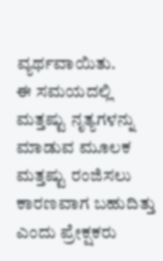ವ್ಯರ್ಥವಾಯಿತು.
ಈ ಸಮಯದಲ್ಲಿ ಮತ್ತಷ್ಟು ನೃತ್ಯಗಳನ್ನು ಮಾಡುವ ಮೂಲಕ ಮತ್ತಷ್ಟು ರಂಜಿಸಲು ಕಾರಣವಾಗ ಬಹುದಿತ್ತು ಎಂದು ಪ್ರೇಕ್ಷಕರು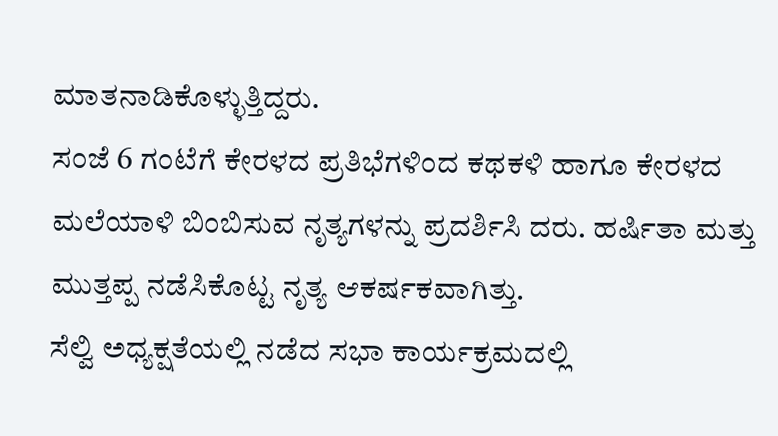ಮಾತನಾಡಿಕೊಳ್ಳುತ್ತಿದ್ದರು.
ಸಂಜೆ 6 ಗಂಟೆಗೆ ಕೇರಳದ ಪ್ರತಿಭೆಗಳಿಂದ ಕಥಕಳಿ ಹಾಗೂ ಕೇರಳದ ಮಲೆಯಾಳಿ ಬಿಂಬಿಸುವ ನೃತ್ಯಗಳನ್ನು ಪ್ರದರ್ಶಿಸಿ ದರು. ಹರ್ಷಿತಾ ಮತ್ತು ಮುತ್ತಪ್ಪ ನಡೆಸಿಕೊಟ್ಟ ನೃತ್ಯ ಆಕರ್ಷಕವಾಗಿತ್ತು.
ಸೆಲ್ವಿ ಅಧ್ಯಕ್ಷತೆಯಲ್ಲಿ ನಡೆದ ಸಭಾ ಕಾರ್ಯಕ್ರಮದಲ್ಲಿ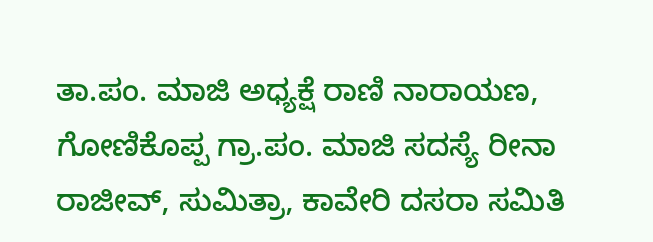ತಾ.ಪಂ. ಮಾಜಿ ಅಧ್ಯಕ್ಷೆ ರಾಣಿ ನಾರಾಯಣ, ಗೋಣಿಕೊಪ್ಪ ಗ್ರಾ.ಪಂ. ಮಾಜಿ ಸದಸ್ಯೆ ರೀನಾ ರಾಜೀವ್, ಸುಮಿತ್ರಾ, ಕಾವೇರಿ ದಸರಾ ಸಮಿತಿ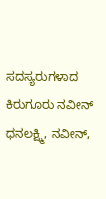ಸದಸ್ಯರುಗಳಾದ ಕಿರುಗೂರು ನವೀನ್ ಧನಲಕ್ಷ್ಮಿ, ನವೀನ್,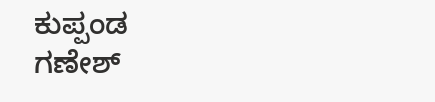ಕುಪ್ಪಂಡ ಗಣೇಶ್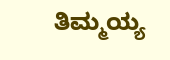ತಿಮ್ಮಯ್ಯ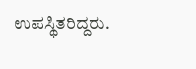ಉಪಸ್ಥಿತರಿದ್ದರು.